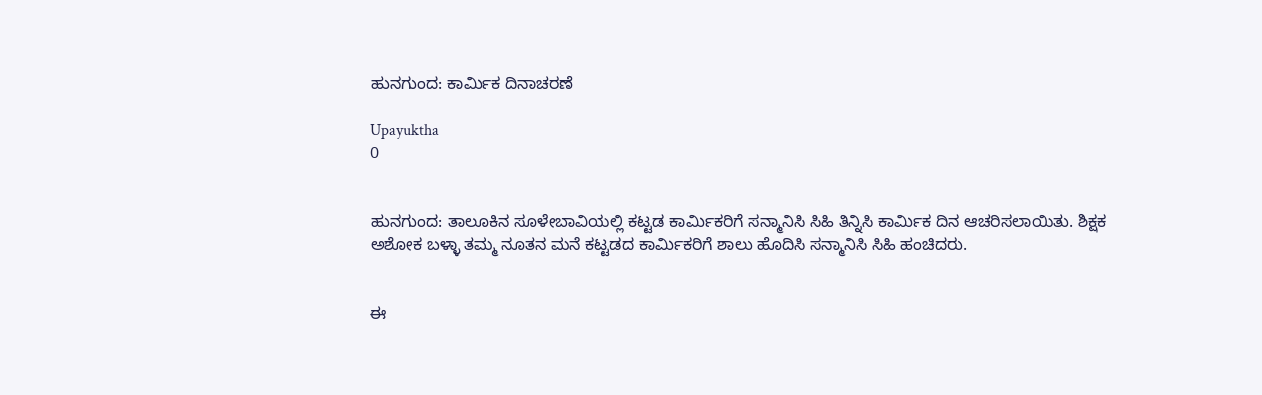ಹುನಗುಂದ: ಕಾರ್ಮಿಕ ದಿನಾಚರಣೆ

Upayuktha
0


ಹುನಗುಂದ: ತಾಲೂಕಿನ ಸೂಳೇಬಾವಿಯಲ್ಲಿ ಕಟ್ಟಡ ಕಾರ್ಮಿಕರಿಗೆ ಸನ್ಮಾನಿಸಿ ಸಿಹಿ ತಿನ್ನಿಸಿ ಕಾರ್ಮಿಕ ದಿನ ಆಚರಿಸಲಾಯಿತು. ಶಿಕ್ಷಕ ಅಶೋಕ ಬಳ್ಳಾ ತಮ್ಮ ನೂತನ ಮನೆ ಕಟ್ಟಡದ ಕಾರ್ಮಿಕರಿಗೆ ಶಾಲು ಹೊದಿಸಿ ಸನ್ಮಾನಿಸಿ ಸಿಹಿ ಹಂಚಿದರು.


ಈ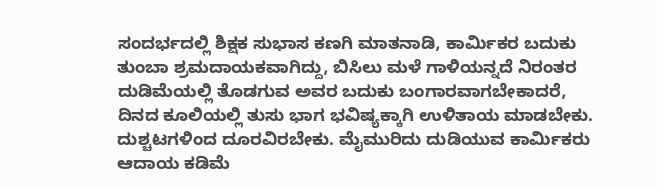ಸಂದರ್ಭದಲ್ಲಿ ಶಿಕ್ಷಕ ಸುಭಾಸ ಕಣಗಿ ಮಾತನಾಡಿ, ಕಾರ್ಮಿಕರ ಬದುಕು ತುಂಬಾ ಶ್ರಮದಾಯಕವಾಗಿದ್ದು, ಬಿಸಿಲು ಮಳೆ ಗಾಳಿಯನ್ನದೆ ನಿರಂತರ ದುಡಿಮೆಯಲ್ಲಿ ತೊಡಗುವ ಅವರ ಬದುಕು ಬಂಗಾರವಾಗಬೇಕಾದರೆ, ದಿನದ ಕೂಲಿಯಲ್ಲಿ ತುಸು ಭಾಗ ಭವಿಷ್ಯಕ್ಕಾಗಿ ಉಳಿತಾಯ ಮಾಡಬೇಕು. ದುಶ್ಚಟಗಳಿಂದ ದೂರವಿರಬೇಕು. ಮೈಮುರಿದು ದುಡಿಯುವ ಕಾರ್ಮಿಕರು ಆದಾಯ ಕಡಿಮೆ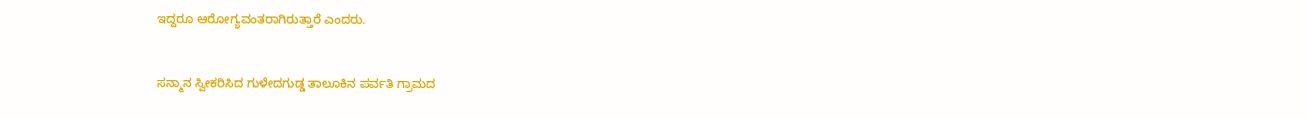ಇದ್ದರೂ ಆರೋಗ್ಯವಂತರಾಗಿರುತ್ತಾರೆ ಎಂದರು.


ಸನ್ಮಾನ ಸ್ವೀಕರಿಸಿದ ಗುಳೇದಗುಡ್ಡ ತಾಲೂಕಿನ ಪರ್ವತಿ ಗ್ರಾಮದ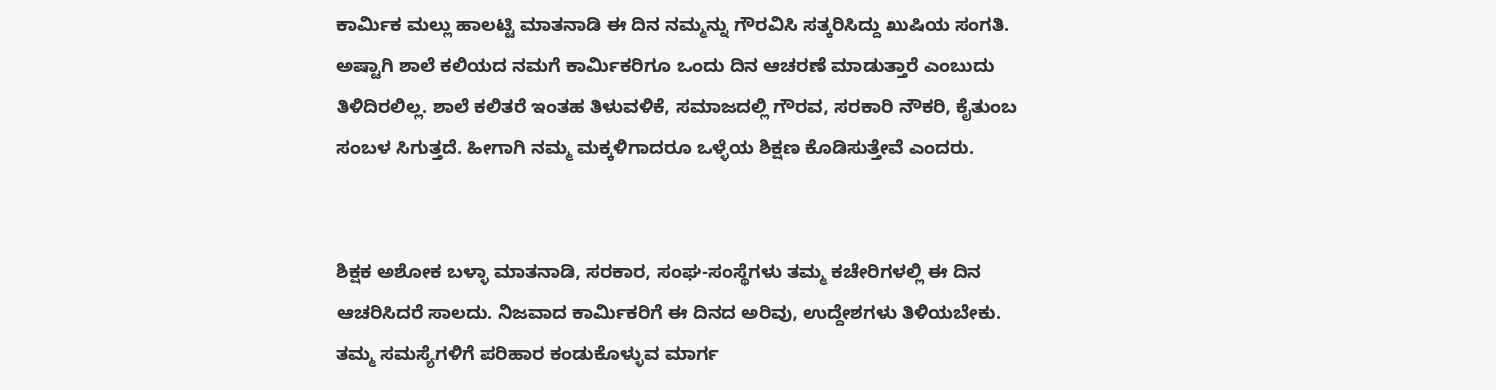ಕಾರ್ಮಿಕ ಮಲ್ಲು ಹಾಲಟ್ಟಿ ಮಾತನಾಡಿ ಈ ದಿನ ನಮ್ಮನ್ನು ಗೌರವಿಸಿ ಸತ್ಕರಿಸಿದ್ದು ಖುಷಿಯ ಸಂಗತಿ. ಅಷ್ಟಾಗಿ ಶಾಲೆ ಕಲಿಯದ ನಮಗೆ ಕಾರ್ಮಿಕರಿಗೂ ಒಂದು ದಿನ ಆಚರಣೆ ಮಾಡುತ್ತಾರೆ ಎಂಬುದು ತಿಳಿದಿರಲಿಲ್ಲ. ಶಾಲೆ ಕಲಿತರೆ ಇಂತಹ ತಿಳುವಳಿಕೆ, ಸಮಾಜದಲ್ಲಿ ಗೌರವ, ಸರಕಾರಿ ನೌಕರಿ, ಕೈತುಂಬ ಸಂಬಳ ಸಿಗುತ್ತದೆ. ಹೀಗಾಗಿ ನಮ್ಮ ಮಕ್ಕಳಿಗಾದರೂ ಒಳ್ಳೆಯ ಶಿಕ್ಷಣ ಕೊಡಿಸುತ್ತೇವೆ ಎಂದರು.


ಶಿಕ್ಷಕ ಅಶೋಕ ಬಳ್ಳಾ ಮಾತನಾಡಿ, ಸರಕಾರ, ಸಂಘ-ಸಂಸ್ಥೆಗಳು ತಮ್ಮ ಕಚೇರಿಗಳಲ್ಲಿ ಈ ದಿನ ಆಚರಿಸಿದರೆ ಸಾಲದು. ನಿಜವಾದ ಕಾರ್ಮಿಕರಿಗೆ ಈ ದಿನದ ಅರಿವು, ಉದ್ದೇಶಗಳು ತಿಳಿಯಬೇಕು. ತಮ್ಮ ಸಮಸ್ಯೆಗಳಿಗೆ ಪರಿಹಾರ ಕಂಡುಕೊಳ್ಳುವ ಮಾರ್ಗ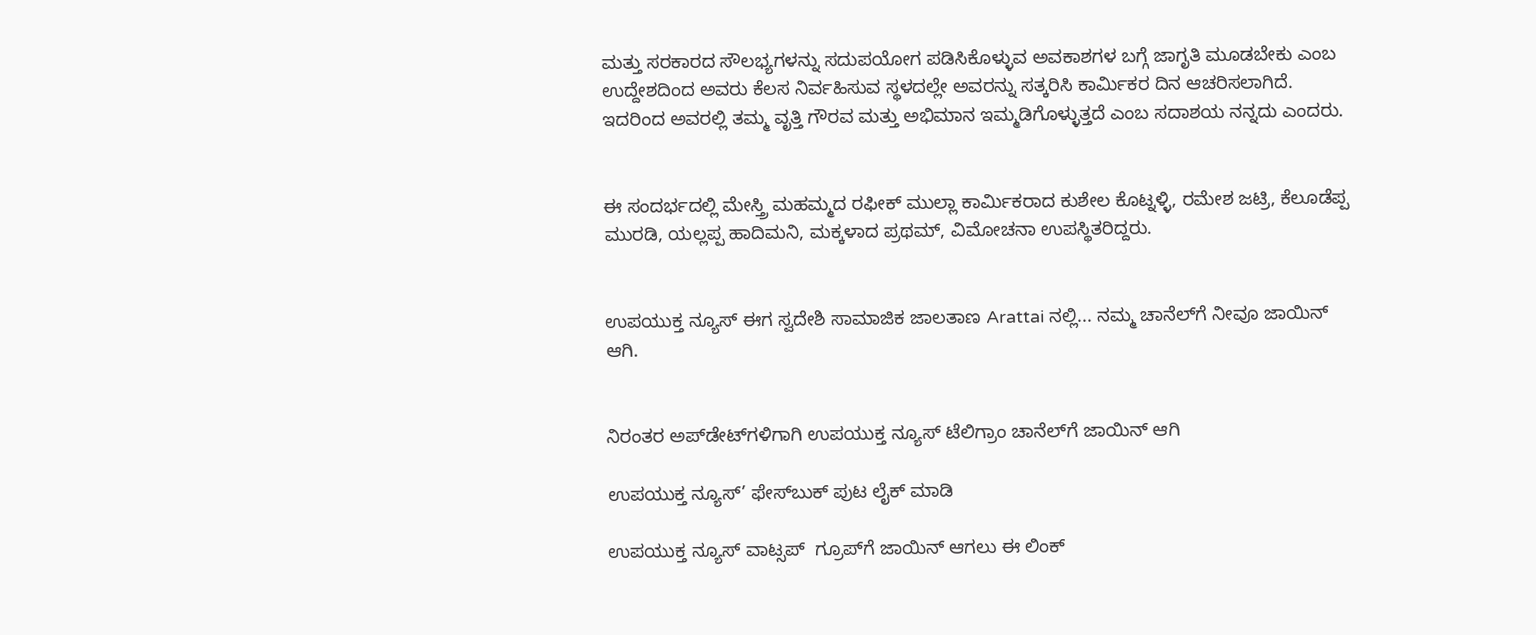ಮತ್ತು ಸರಕಾರದ ಸೌಲಭ್ಯಗಳನ್ನು ಸದುಪಯೋಗ ಪಡಿಸಿಕೊಳ್ಳುವ ಅವಕಾಶಗಳ ಬಗ್ಗೆ ಜಾಗೃತಿ ಮೂಡಬೇಕು ಎಂಬ ಉದ್ದೇಶದಿಂದ ಅವರು ಕೆಲಸ ನಿರ್ವಹಿಸುವ ಸ್ಥಳದಲ್ಲೇ ಅವರನ್ನು ಸತ್ಕರಿಸಿ ಕಾರ್ಮಿಕರ ದಿನ ಆಚರಿಸಲಾಗಿದೆ. ಇದರಿಂದ ಅವರಲ್ಲಿ ತಮ್ಮ ವೃತ್ತಿ ಗೌರವ ಮತ್ತು ಅಭಿಮಾನ ಇಮ್ಮಡಿಗೊಳ್ಳುತ್ತದೆ ಎಂಬ ಸದಾಶಯ ನನ್ನದು ಎಂದರು.


ಈ ಸಂದರ್ಭದಲ್ಲಿ ಮೇಸ್ತ್ರಿ ಮಹಮ್ಮದ ರಫೀಕ್ ಮುಲ್ಲಾ ಕಾರ್ಮಿಕರಾದ ಕುಶೇಲ ಕೊಟ್ನಳ್ಳಿ, ರಮೇಶ ಜಟ್ರಿ, ಕೆಲೂಡೆಪ್ಪ ಮುರಡಿ, ಯಲ್ಲಪ್ಪ ಹಾದಿಮನಿ, ಮಕ್ಕಳಾದ ಪ್ರಥಮ್, ವಿಮೋಚನಾ ಉಪಸ್ಥಿತರಿದ್ದರು.


ಉಪಯುಕ್ತ ನ್ಯೂಸ್ ಈಗ ಸ್ವದೇಶಿ ಸಾಮಾಜಿಕ ಜಾಲತಾಣ Arattai ನಲ್ಲಿ... ನಮ್ಮ ಚಾನೆಲ್‌ಗೆ ನೀವೂ ಜಾಯಿನ್ ಆಗಿ.


ನಿರಂತರ ಅಪ್‌ಡೇಟ್‌ಗಳಿಗಾಗಿ ಉಪಯುಕ್ತ ನ್ಯೂಸ್‌ ಟೆಲಿಗ್ರಾಂ ಚಾನೆಲ್‌ಗೆ ಜಾಯಿನ್‌ ಆಗಿ

ಉಪಯುಕ್ತ ನ್ಯೂಸ್‌’ ಫೇಸ್‌ಬುಕ್ ಪುಟ ಲೈಕ್ ಮಾಡಿ

ಉಪಯುಕ್ತ ನ್ಯೂಸ್‌ ವಾಟ್ಸಪ್‌  ಗ್ರೂಪ್‌ಗೆ ಜಾಯಿನ್ ಆಗಲು ಈ ಲಿಂಕ್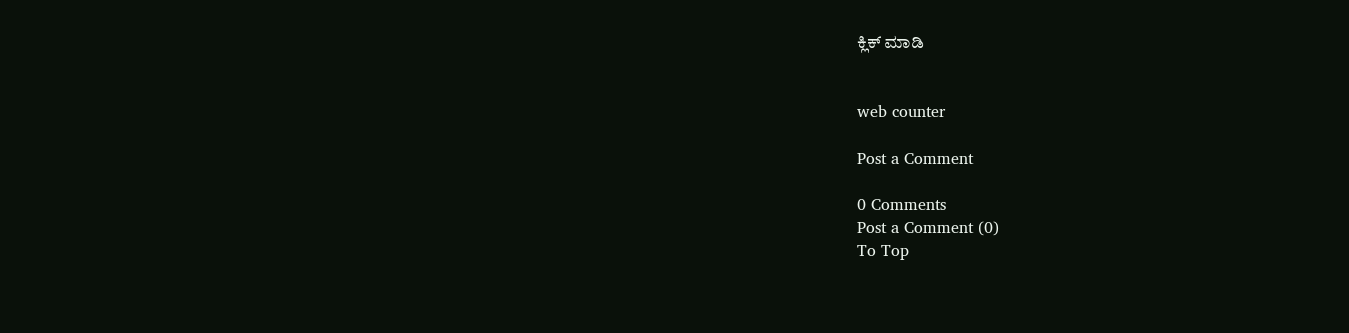ಕ್ಲಿಕ್ ಮಾಡಿ


web counter

Post a Comment

0 Comments
Post a Comment (0)
To Top